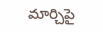మార్చిపై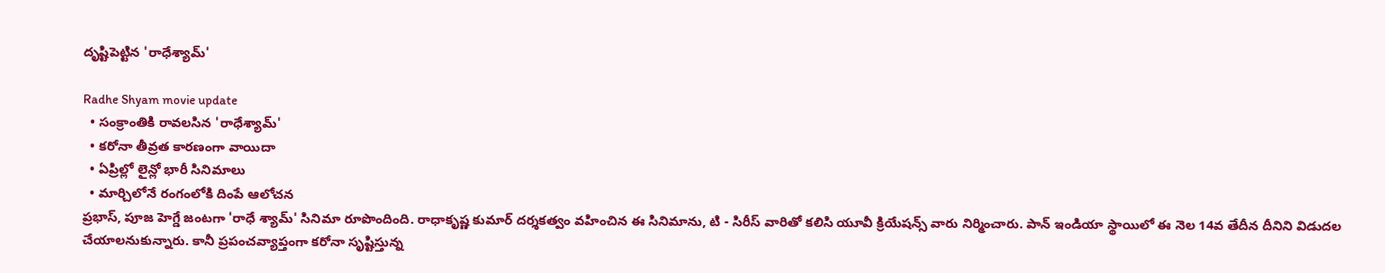దృష్టిపెట్టిన 'రాధేశ్యామ్'

Radhe Shyam movie update
  • సంక్రాంతికి రావలసిన 'రాధేశ్యామ్'
  • కరోనా తీవ్రత కారణంగా వాయిదా
  • ఏప్రిల్లో లైన్లో భారీ సినిమాలు
  • మార్చిలోనే రంగంలోకి దింపే ఆలోచన
ప్రభాస్, పూజ హెగ్డే జంటగా 'రాధే శ్యామ్' సినిమా రూపొందింది. రాధాకృష్ణ కుమార్ దర్శకత్వం వహించిన ఈ సినిమాను, టి - సిరీస్ వారితో కలిసి యూవీ క్రియేషన్స్ వారు నిర్మించారు. పాన్ ఇండియా స్థాయిలో ఈ నెల 14వ తేదీన దీనిని విడుదల చేయాలనుకున్నారు. కానీ ప్రపంచవ్యాప్తంగా కరోనా సృష్టిస్తున్న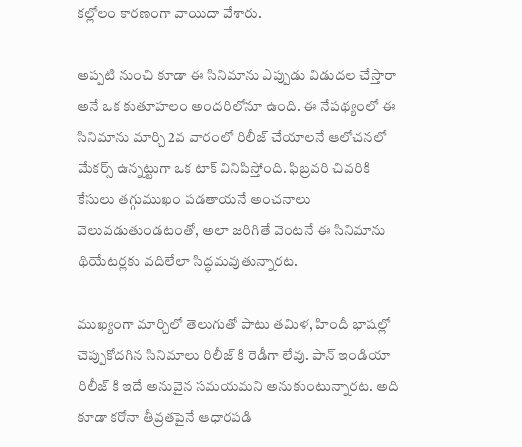కల్లోలం కారణంగా వాయిదా వేశారు.

అప్పటి నుంచి కూడా ఈ సినిమాను ఎప్పుడు విడుదల చేస్తారా అనే ఒక కుతూహలం అందరిలోనూ ఉంది. ఈ నేపథ్యంలో ఈ సినిమాను మార్చి 2వ వారంలో రిలీజ్ చేయాలనే ఆలోచనలో మేకర్స్ ఉన్నట్టుగా ఒక టాక్ వినిపిస్తోంది. ఫిబ్రవరి చివరికి కేసులు తగ్గుముఖం పడతాయనే అంచనాలు వెలువడుతుండటంతో, అలా జరిగితే వెంటనే ఈ సినిమాను థియేటర్లకు వదిలేలా సిద్ధమవుతున్నారట.

ముఖ్యంగా మార్చిలో తెలుగుతో పాటు తమిళ, హిందీ భాషల్లో చెప్పుకోదగిన సినిమాలు రిలీజ్ కి రెడీగా లేవు. పాన్ ఇండియా రిలీజ్ కి ఇదే అనువైన సమయమని అనుకుంటున్నారట. అది కూడా కరోనా తీవ్రతపైనే ఆధారపడి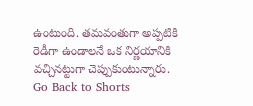ఉంటుంది. తమవంతుగా అప్పటికి రెడీగా ఉండాలనే ఒక నిర్ణయానికి వచ్చినట్టుగా చెప్పుకుంటున్నారు.
Go Back to Shorts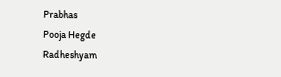Prabhas
Pooja Hegde
Radheshyam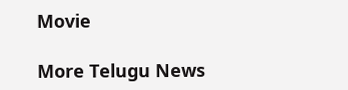Movie

More Telugu News